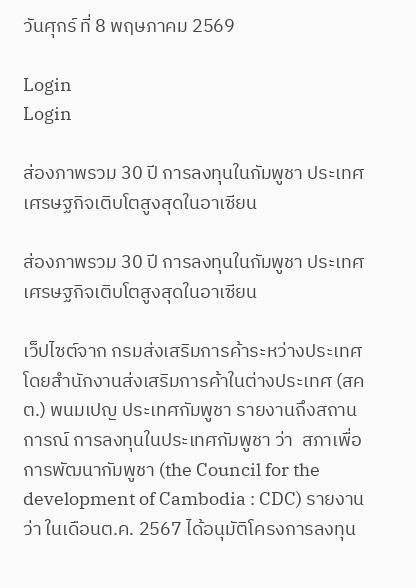วันศุกร์ ที่ 8 พฤษภาคม 2569

Login
Login

ส่องภาพรวม 30 ปี การลงทุนในกัมพูชา ประเทศเศรษฐกิจเติบโตสูงสุดในอาเซียน

ส่องภาพรวม 30 ปี การลงทุนในกัมพูชา ประเทศเศรษฐกิจเติบโตสูงสุดในอาเซียน

เว็ปไซต์จาก กรมส่งเสริมการค้าระหว่างประเทศ โดยสํานักงานส่งเสริมการค้าในต่างประเทศ (สคต.) พนมเปญ ประเทศกัมพูชา รายงานถึงสถานการณ์ การลงทุนในประเทศกัมพูชา ว่า  สภาเพื่อการพัฒนากัมพูชา (the Council for the development of Cambodia : CDC) รายงานว่า ในเดือนต.ค. 2567 ได้อนุมัติโครงการลงทุน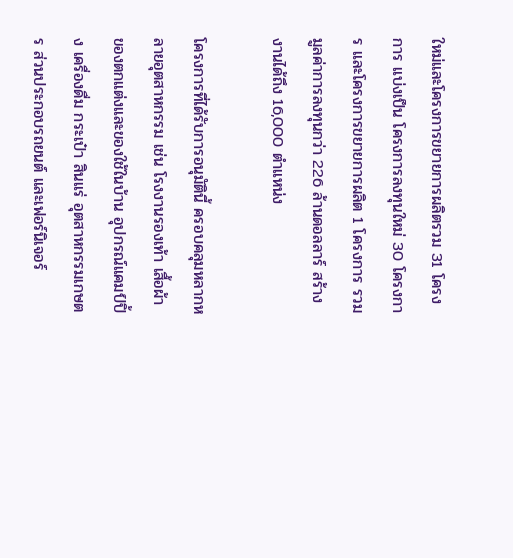ใหม่และโครงการขยายการผลิตรวม 31 โครงการ แบ่งเป็น โครงการลงทุนใหม่ 30 โครงการ และโครงการขยายการผลิต 1 โครงการ รวมมูลค่าการลงทุนกว่า 226 ล้านดอลลาร์ สร้างงานได้ถึง 16,000 ตำแหน่ง

โครงการที่ได้รับการอนุมัตินี้ ครอบคลุมหลากหลายอุตสาหกรรม เช่น โรงงานรองเท้า เสื้อผ้า ของตกแต่งและของใช้ในบ้าน อุปกรณ์แคมป์ปิ้ง เครื่องดื่ม กระเป๋า สินแร่ อุตสาหกรรมเกษตร ส่วนประกอบรถยนต์ และเฟอร์นิเจอร์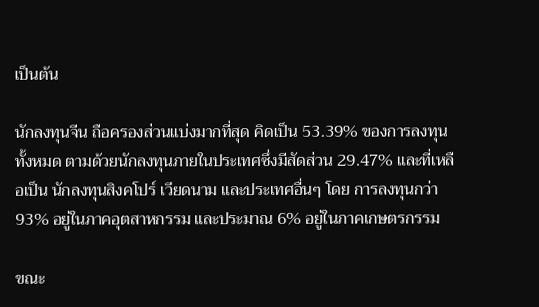เป็นต้น

นักลงทุนจีน ถือครองส่วนแบ่งมากที่สุด คิดเป็น 53.39% ของการลงทุนทั้งหมด ตามด้วยนักลงทุนภายในประเทศซึ่งมีสัดส่วน 29.47% และที่เหลือเป็น นักลงทุนสิงคโปร์ เวียดนาม และประเทศอื่นๆ โดย การลงทุนกว่า 93% อยู่ในภาคอุตสาหกรรม และประมาณ 6% อยู่ในภาคเกษตรกรรม

ขณะ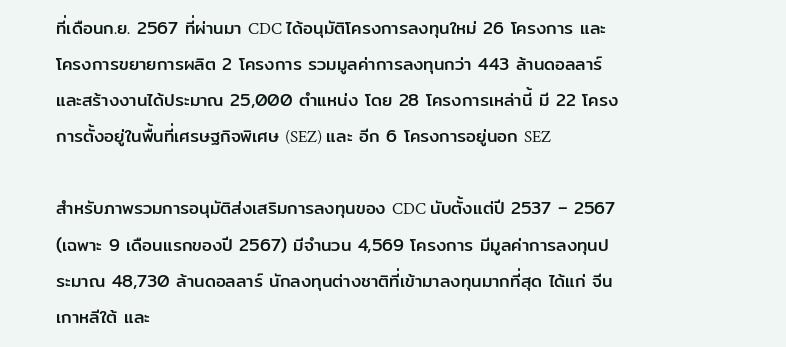ที่เดือนก.ย. 2567 ที่ผ่านมา CDC ได้อนุมัติโครงการลงทุนใหม่ 26 โครงการ และโครงการขยายการผลิต 2 โครงการ รวมมูลค่าการลงทุนกว่า 443 ล้านดอลลาร์ และสร้างงานได้ประมาณ 25,000 ตำแหน่ง โดย 28 โครงการเหล่านี้ มี 22 โครงการตั้งอยู่ในพื้นที่เศรษฐกิจพิเศษ (SEZ) และ อีก 6 โครงการอยู่นอก SEZ

สำหรับภาพรวมการอนุมัติส่งเสริมการลงทุนของ CDC นับตั้งแต่ปี 2537 – 2567 (เฉพาะ 9 เดือนแรกของปี 2567) มีจำนวน 4,569 โครงการ มีมูลค่าการลงทุนประมาณ 48,730 ล้านดอลลาร์ นักลงทุนต่างชาติที่เข้ามาลงทุนมากที่สุด ได้แก่ จีน เกาหลีใต้ และ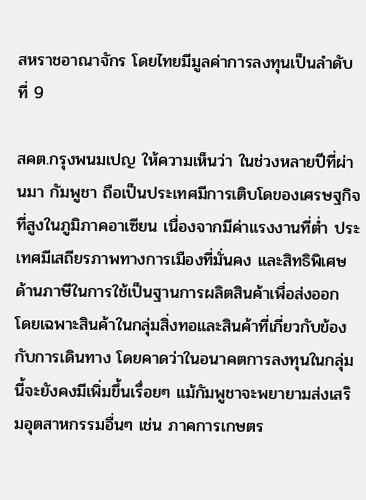สหราชอาณาจักร โดยไทยมีมูลค่าการลงทุนเป็นลำดับที่ 9

สคต.กรุงพนมเปญ ให้ความเห็นว่า ในช่วงหลายปีที่ผ่านมา กัมพูชา ถือเป็นประเทศมีการเติบโดของเศรษฐกิจที่สูงในภูมิภาคอาเซียน เนื่องจากมีค่าแรงงานที่ต่ำ ประเทศมีเสถียรภาพทางการเมืองที่มั่นคง และสิทธิพิเศษด้านภาษีในการใช้เป็นฐานการผลิตสินค้าเพื่อส่งออก โดยเฉพาะสินค้าในกลุ่มสิ่งทอและสินค้าที่เกี่ยวกับข้องกับการเดินทาง โดยคาดว่าในอนาคตการลงทุนในกลุ่มนี้จะยังคงมีเพิ่มขึ้นเรื่อยๆ แม้กัมพูชาจะพยายามส่งเสริมอุตสาหกรรมอื่นๆ เช่น ภาคการเกษตร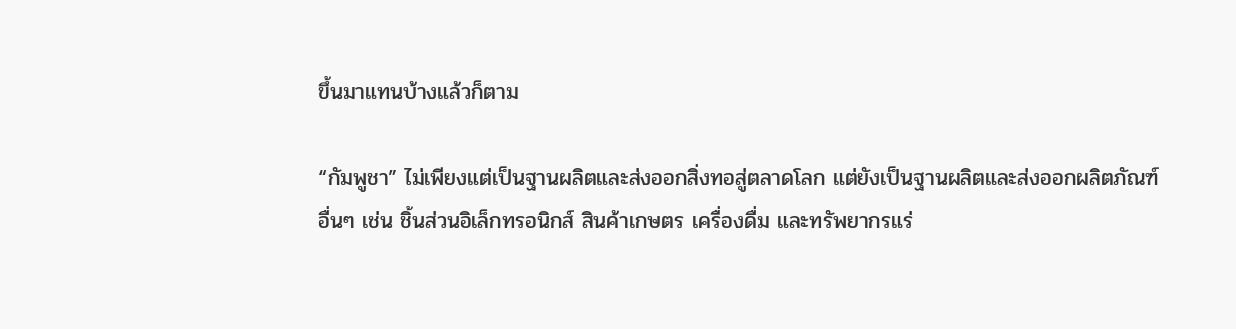ขึ้นมาแทนบ้างแล้วก็ตาม

“กัมพูชา” ไม่เพียงแต่เป็นฐานผลิตและส่งออกสิ่งทอสู่ตลาดโลก แต่ยังเป็นฐานผลิตและส่งออกผลิตภัณฑ์อื่นๆ เช่น ชิ้นส่วนอิเล็กทรอนิกส์ สินค้าเกษตร เครื่องดื่ม และทรัพยากรแร่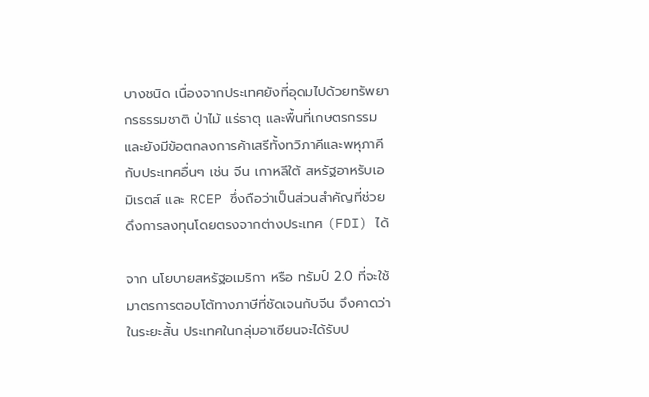บางชนิด เนื่องจากประเทศยังที่อุดมไปด้วยทรัพยากรธรรมชาติ ป่าไม้ แร่ธาตุ และพื้นที่เกษตรกรรม และยังมีข้อตกลงการค้าเสรีทั้งทวิภาคีและพหุภาคีกับประเทศอื่นๆ เช่น จีน เกาหลีใต้ สหรัฐอาหรับเอมิเรตส์ และ RCEP ซึ่งถือว่าเป็นส่วนสำคัญที่ช่วยดึงการลงทุนโดยตรงจากต่างประเทศ (FDI) ได้

จาก นโยบายสหรัฐอเมริกา หรือ ทรัมป์ 2.0 ที่จะใช้มาตรการตอบโต้ทางภาษีที่ชัดเจนกับจีน จึงคาดว่าในระยะสั้น ประเทศในกลุ่มอาเซียนจะได้รับป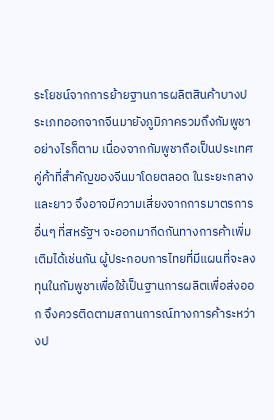ระโยชน์จากการย้ายฐานการผลิตสินค้าบางประเภทออกจากจีนมายังภูมิภาครวมถึงกัมพูชา อย่างไรก็ตาม เนื่องจากกัมพูชาถือเป็นประเทศคู่ค้าที่สำคัญของจีนมาโดยตลอด ในระยะกลางและยาว จึงอาจมีความเสี่ยงจากการมาตรการอื่นๆ ที่สหรัฐฯ จะออกมากีดกันทางการค้าเพิ่มเติมได้เช่นกัน ผู้ประกอบการไทยที่มีแผนที่จะลงทุนในกัมพูชาเพื่อใช้เป็นฐานการผลิตเพื่อส่งออก จึงควรติดตามสถานการณ์ทางการค้าระหว่างป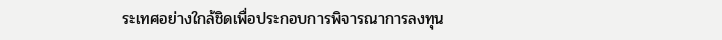ระเทศอย่างใกล้ชิดเพื่อประกอบการพิจารณาการลงทุน